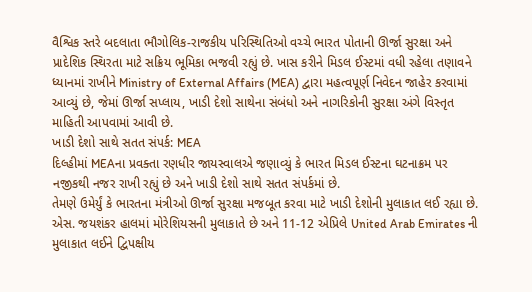વૈશ્વિક સ્તરે બદલાતા ભૌગોલિક-રાજકીય પરિસ્થિતિઓ વચ્ચે ભારત પોતાની ઊર્જા સુરક્ષા અને પ્રાદેશિક સ્થિરતા માટે સક્રિય ભૂમિકા ભજવી રહ્યું છે. ખાસ કરીને મિડલ ઈસ્ટમાં વધી રહેલા તણાવને ધ્યાનમાં રાખીને Ministry of External Affairs (MEA) દ્વારા મહત્વપૂર્ણ નિવેદન જાહેર કરવામાં આવ્યું છે, જેમાં ઊર્જા સપ્લાય, ખાડી દેશો સાથેના સંબંધો અને નાગરિકોની સુરક્ષા અંગે વિસ્તૃત માહિતી આપવામાં આવી છે.
ખાડી દેશો સાથે સતત સંપર્ક: MEA
દિલ્હીમાં MEAના પ્રવક્તા રણધીર જાયસ્વાલએ જણાવ્યું કે ભારત મિડલ ઈસ્ટના ઘટનાક્રમ પર નજીકથી નજર રાખી રહ્યું છે અને ખાડી દેશો સાથે સતત સંપર્કમાં છે.
તેમણે ઉમેર્યું કે ભારતના મંત્રીઓ ઊર્જા સુરક્ષા મજબૂત કરવા માટે ખાડી દેશોની મુલાકાત લઈ રહ્યા છે. એસ. જયશંકર હાલમાં મોરેશિયસની મુલાકાતે છે અને 11-12 એપ્રિલે United Arab Emirates ની મુલાકાત લઈને દ્વિપક્ષીય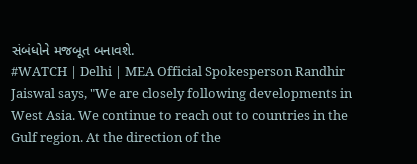સંબંધોને મજબૂત બનાવશે.
#WATCH | Delhi | MEA Official Spokesperson Randhir Jaiswal says, "We are closely following developments in West Asia. We continue to reach out to countries in the Gulf region. At the direction of the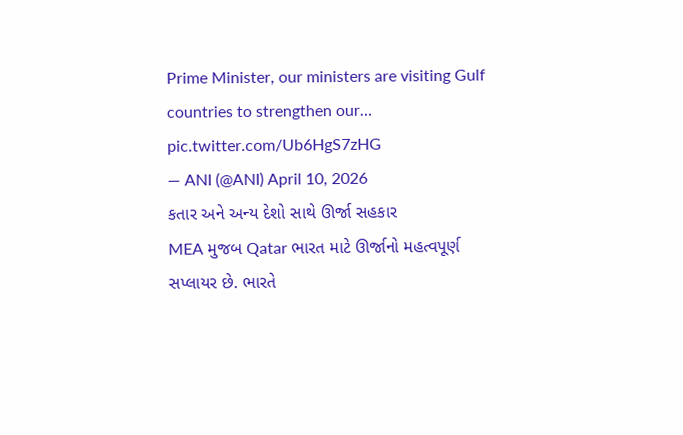Prime Minister, our ministers are visiting Gulf countries to strengthen our… pic.twitter.com/Ub6HgS7zHG
— ANI (@ANI) April 10, 2026
કતાર અને અન્ય દેશો સાથે ઊર્જા સહકાર
MEA મુજબ Qatar ભારત માટે ઊર્જાનો મહત્વપૂર્ણ સપ્લાયર છે. ભારતે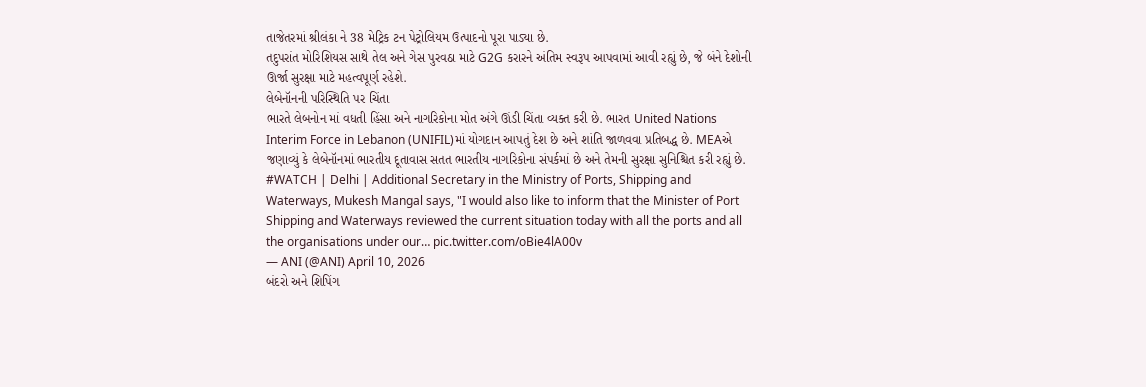તાજેતરમાં શ્રીલંકા ને 38 મેટ્રિક ટન પેટ્રોલિયમ ઉત્પાદનો પૂરા પાડ્યા છે.
તદુપરાંત મોરિશિયસ સાથે તેલ અને ગેસ પુરવઠા માટે G2G કરારને અંતિમ સ્વરૂપ આપવામાં આવી રહ્યું છે, જે બંને દેશોની ઊર્જા સુરક્ષા માટે મહત્વપૂર્ણ રહેશે.
લેબેનૉનની પરિસ્થિતિ પર ચિંતા
ભારતે લેબનોન માં વધતી હિંસા અને નાગરિકોના મોત અંગે ઊંડી ચિંતા વ્યક્ત કરી છે. ભારત United Nations Interim Force in Lebanon (UNIFIL)માં યોગદાન આપતું દેશ છે અને શાંતિ જાળવવા પ્રતિબદ્ધ છે. MEAએ જણાવ્યું કે લેબેનૉનમાં ભારતીય દૂતાવાસ સતત ભારતીય નાગરિકોના સંપર્કમાં છે અને તેમની સુરક્ષા સુનિશ્ચિત કરી રહ્યું છે.
#WATCH | Delhi | Additional Secretary in the Ministry of Ports, Shipping and Waterways, Mukesh Mangal says, "I would also like to inform that the Minister of Port Shipping and Waterways reviewed the current situation today with all the ports and all the organisations under our… pic.twitter.com/oBie4lA00v
— ANI (@ANI) April 10, 2026
બંદરો અને શિપિંગ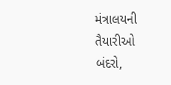મંત્રાલયની તૈયારીઓ
બંદરો,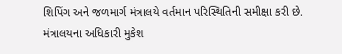શિપિંગ અને જળમાર્ગ મંત્રાલયે વર્તમાન પરિસ્થિતિની સમીક્ષા કરી છે. મંત્રાલયના અધિકારી મુકેશ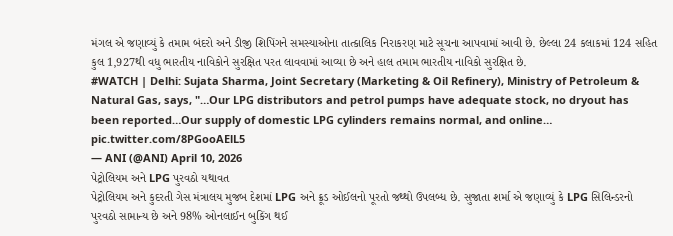મંગલ એ જણાવ્યું કે તમામ બંદરો અને ડીજી શિપિંગને સમસ્યાઓના તાત્કાલિક નિરાકરણ માટે સૂચના આપવામાં આવી છે. છેલ્લા 24 કલાકમાં 124 સહિત કુલ 1,927થી વધુ ભારતીય નાવિકોને સુરક્ષિત પરત લાવવામાં આવ્યા છે અને હાલ તમામ ભારતીય નાવિકો સુરક્ષિત છે.
#WATCH | Delhi: Sujata Sharma, Joint Secretary (Marketing & Oil Refinery), Ministry of Petroleum & Natural Gas, says, "…Our LPG distributors and petrol pumps have adequate stock, no dryout has been reported…Our supply of domestic LPG cylinders remains normal, and online… pic.twitter.com/8PGooAElL5
— ANI (@ANI) April 10, 2026
પેટ્રોલિયમ અને LPG પુરવઠો યથાવત
પેટ્રોલિયમ અને કુદરતી ગેસ મંત્રાલય મુજબ દેશમાં LPG અને ક્રૂડ ઓઈલનો પૂરતો જથ્થો ઉપલબ્ધ છે. સુજાતા શર્મા એ જણાવ્યું કે LPG સિલિન્ડરનો પુરવઠો સામાન્ય છે અને 98% ઓનલાઈન બુકિંગ થઈ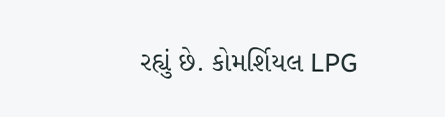રહ્યું છે. કોમર્શિયલ LPG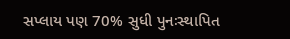સપ્લાય પણ 70% સુધી પુનઃસ્થાપિત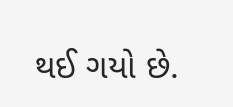થઈ ગયો છે.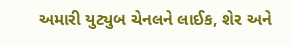અમારી યુટ્યુબ ચેનલને લાઈક, શેર અને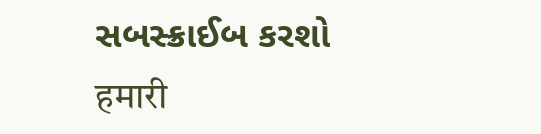સબસ્ક્રાઈબ કરશો
हमारी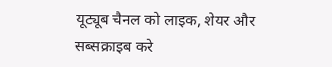यूट्यूब चैनल को लाइक, शेयर और सब्सक्राइब करे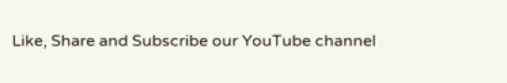Like, Share and Subscribe our YouTube channel